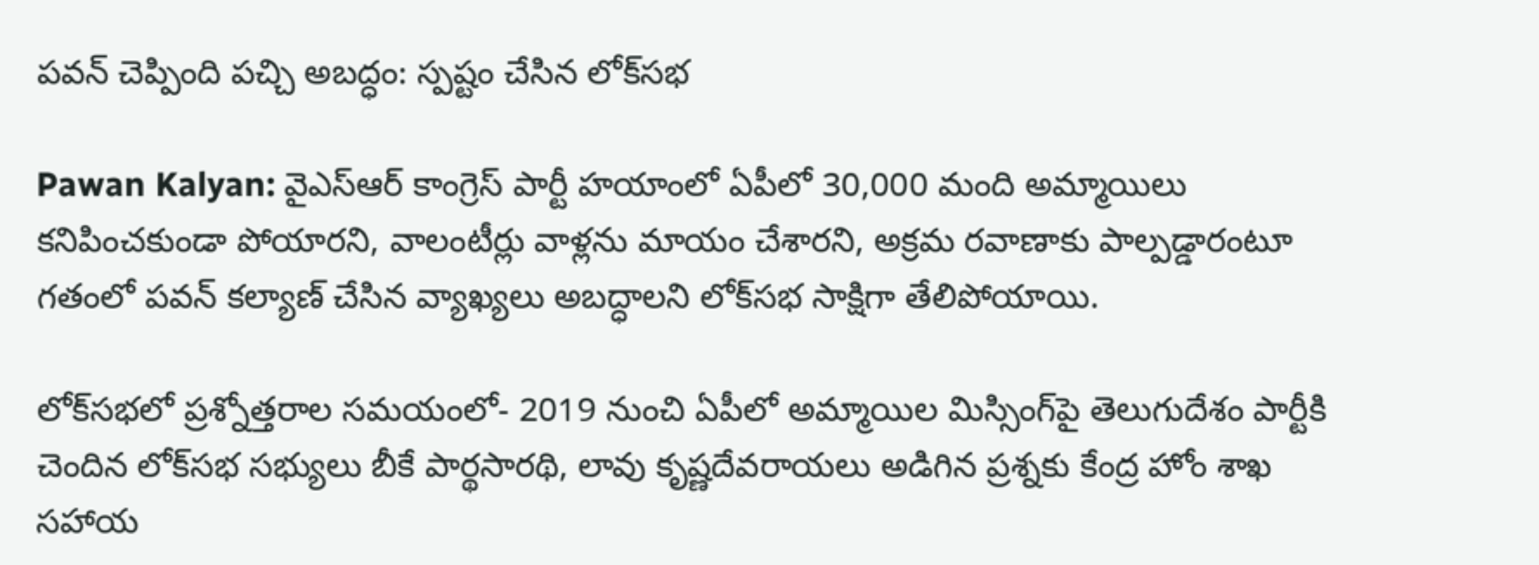పవన్ చెప్పింది పచ్చి అబద్ధం: స్పష్టం చేసిన లోక్‌సభ

Pawan Kalyan: వైఎస్ఆర్ కాంగ్రెస్ పార్టీ హయాంలో ఏపీలో 30,000 మంది అమ్మాయిలు కనిపించకుండా పోయారని, వాలంటీర్లు వాళ్లను మాయం చేశారని, అక్రమ రవాణాకు పాల్పడ్డారంటూ గతంలో పవన్ కల్యాణ్ చేసిన వ్యాఖ్యలు అబద్ధాలని లోక్‌సభ సాక్షిగా తేలిపోయాయి.

లోక్‌సభలో ప్రశ్నోత్తరాల సమయంలో- 2019 నుంచి ఏపీలో అమ్మాయిల మిస్సింగ్‌పై తెలుగుదేశం పార్టీకి చెందిన లోక్‌సభ సభ్యులు బీకే పార్థసారథి, లావు కృష్ణదేవరాయలు అడిగిన ప్రశ్నకు కేంద్ర హోం శాఖ సహాయ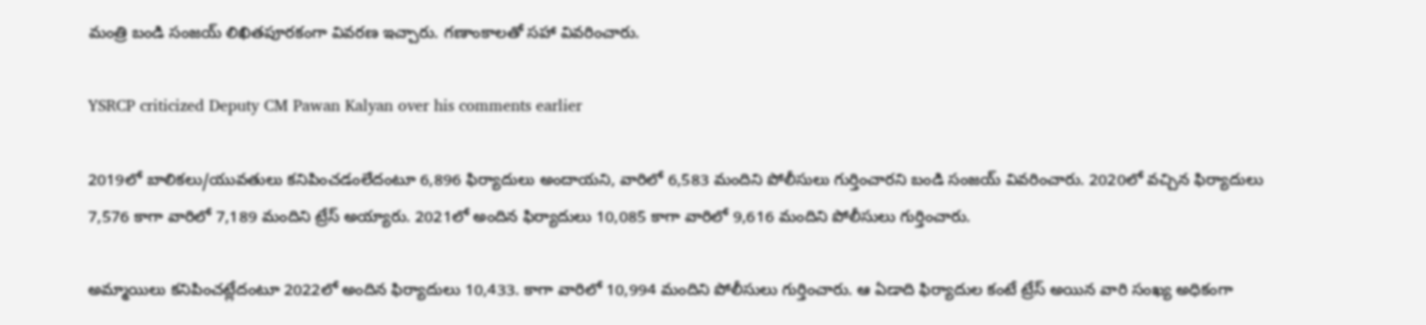మంత్రి బండి సంజయ్ లిఖితపూరకంగా వివరణ ఇచ్చారు. గణాంకాలతో సహా వివరించారు.

YSRCP criticized Deputy CM Pawan Kalyan over his comments earlier

2019లో బాలికలు/యువతులు కనిపించడంలేదంటూ 6,896 ఫిర్యాదులు అందాయని, వారిలో 6,583 మందిని పోలీసులు గుర్తించారని బండి సంజయ్ వివరించారు. 2020లో వచ్చిన ఫిర్యాదులు 7,576 కాగా వారిలో 7,189 మందిని ట్రేస్ అయ్యారు. 2021లో అందిన ఫిర్యాదులు 10,085 కాగా వారిలో 9,616 మందిని పోలీసులు గుర్తించారు.

అమ్మాయిలు కనిపించట్లేదంటూ 2022లో అందిన ఫిర్యాదులు 10,433. కాగా వారిలో 10,994 మందిని పోలీసులు గుర్తించారు. ఆ ఏడాది ఫిర్యాదుల కంటే ట్రేస్ అయిన వారి సంఖ్య అధికంగా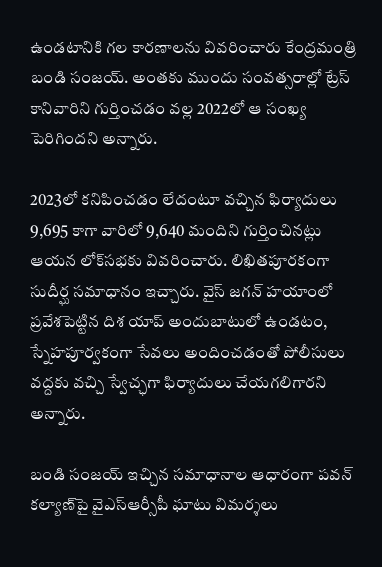ఉండటానికి గల కారణాలను వివరించారు కేంద్రమంత్రి బండి సంజయ్. అంతకు ముందు సంవత్సరాల్లో ట్రేస్‌ కానివారిని గుర్తించడం వల్ల 2022లో ఆ సంఖ్య పెరిగిందని అన్నారు.

2023లో కనిపించడం లేదంటూ వచ్చిన ఫిర్యాదులు 9,695 కాగా వారిలో 9,640 మందిని గుర్తించినట్లు ఆయన లోక్‌సభకు వివరించారు. లిఖితపూరకంగా సుదీర్ఘ సమాధానం ఇచ్చారు. వైస్ జగన్ హయాంలో ప్రవేశపెట్టిన దిశ యాప్ అందుబాటులో ఉండటం, స్నేహపూర్వకంగా సేవలు అందించడంతో పోలీసులు వద్దకు వచ్చి స్వేచ్ఛగా ఫిర్యాదులు చేయగలిగారని అన్నారు.

బండి సంజయ్ ఇచ్చిన సమాధానాల ఆధారంగా పవన్ కల్యాణ్‌పై వైఎస్ఆర్సీపీ ఘాటు విమర్శలు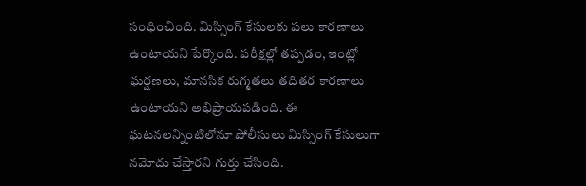సంధించింది. మిస్సింగ్‌ కేసులకు పలు కారణాలు ఉంటాయని పేర్కొంది. పరీక్షల్లో తప్పడం, ఇంట్లో ఘర్షణలు, మానసిక రుగ్మతలు తదితర కారణాలు ఉంటాయని అభిప్రాయపడింది. ఈ ఘటనలన్నింటిలోనూ పోలీసులు మిస్సింగ్‌ కేసులుగా నమోదు చేస్తారని గుర్తు చేసింది.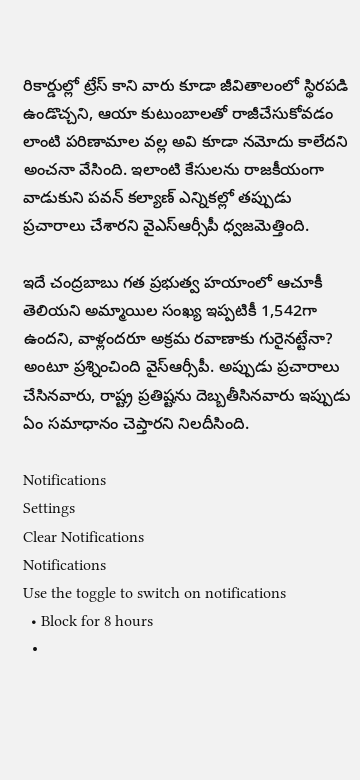రికార్డుల్లో ట్రేస్‌ కాని వారు కూడా జీవితాలంలో స్థిరపడి ఉండొచ్చని, ఆయా కుటుంబాలతో రాజీచేసుకోవడం లాంటి పరిణామాల వల్ల అవి కూడా నమోదు కాలేదని అంచనా వేసింది. ఇలాంటి కేసులను రాజకీయంగా వాడుకుని పవన్ కల్యాణ్ ఎన్నికల్లో తప్పుడు ప్రచారాలు చేశారని వైఎస్ఆర్సీపీ ధ్వజమెత్తింది.

ఇదే చంద్రబాబు గత ప్రభుత్వ హయాంలో ఆచూకీ తెలియని అమ్మాయిల సంఖ్య ఇప్పటికీ 1,542గా ఉందని, వాళ్లందరూ అక్రమ రవాణాకు గురైనట్టేనా? అంటూ ప్రశ్నించింది వైస్ఆర్సీపీ. అప్పుడు ప్రచారాలు చేసినవారు, రాష్ట్ర ప్రతిష్టను దెబ్బతీసినవారు ఇప్పుడు ఏం సమాధానం చెప్తారని నిలదీసింది.

Notifications
Settings
Clear Notifications
Notifications
Use the toggle to switch on notifications
  • Block for 8 hours
  •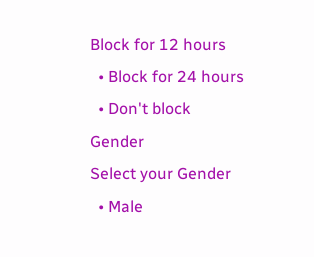Block for 12 hours
  • Block for 24 hours
  • Don't block
Gender
Select your Gender
  • Male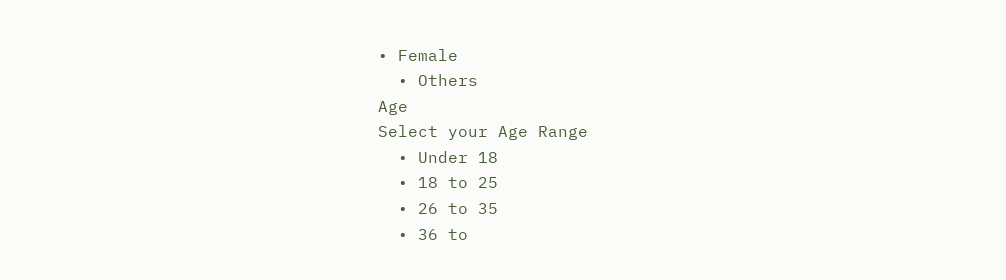• Female
  • Others
Age
Select your Age Range
  • Under 18
  • 18 to 25
  • 26 to 35
  • 36 to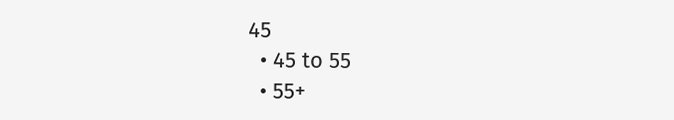45
  • 45 to 55
  • 55+